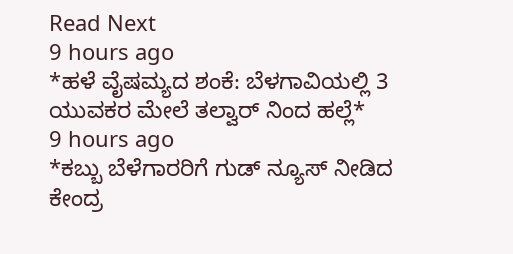Read Next
9 hours ago
*ಹಳೆ ವೈಷಮ್ಯದ ಶಂಕೆ: ಬೆಳಗಾವಿಯಲ್ಲಿ 3 ಯುವಕರ ಮೇಲೆ ತಲ್ವಾರ್ ನಿಂದ ಹಲ್ಲೆ*
9 hours ago
*ಕಬ್ಬು ಬೆಳೆಗಾರರಿಗೆ ಗುಡ್ ನ್ಯೂಸ್ ನೀಡಿದ ಕೇಂದ್ರ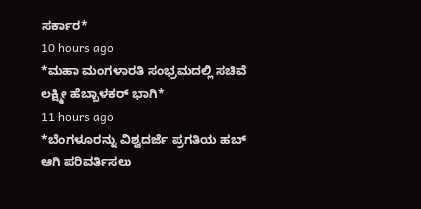ಸರ್ಕಾರ*
10 hours ago
*ಮಹಾ ಮಂಗಳಾರತಿ ಸಂಭ್ರಮದಲ್ಲಿ ಸಚಿವೆ ಲಕ್ಷ್ಮೀ ಹೆಬ್ಬಾಳಕರ್ ಭಾಗಿ*
11 hours ago
*ಬೆಂಗಳೂರನ್ನು ವಿಶ್ವದರ್ಜೆ ಪ್ರಗತಿಯ ಹಬ್ ಆಗಿ ಪರಿವರ್ತಿಸಲು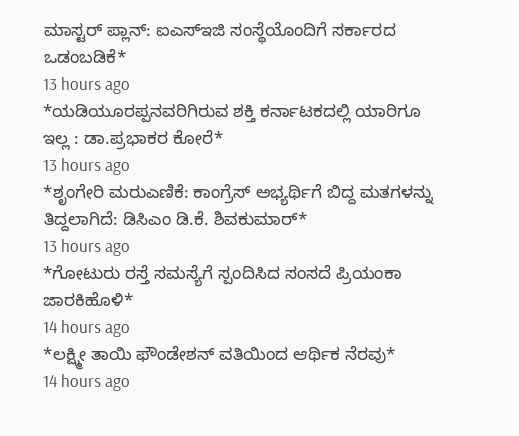ಮಾಸ್ಟರ್ ಪ್ಲಾನ್: ಐಎಸ್ಇಜಿ ಸಂಸ್ಥೆಯೊಂದಿಗೆ ಸರ್ಕಾರದ ಒಡಂಬಡಿಕೆ*
13 hours ago
*ಯಡಿಯೂರಪ್ಪನವರಿಗಿರುವ ಶಕ್ತಿ ಕರ್ನಾಟಕದಲ್ಲಿ ಯಾರಿಗೂ ಇಲ್ಲ : ಡಾ.ಪ್ರಭಾಕರ ಕೋರೆ*
13 hours ago
*ಶೃಂಗೇರಿ ಮರುಎಣಿಕೆ: ಕಾಂಗ್ರೆಸ್ ಅಭ್ಯರ್ಥಿಗೆ ಬಿದ್ದ ಮತಗಳನ್ನು ತಿದ್ದಲಾಗಿದೆ: ಡಿಸಿಎಂ ಡಿ.ಕೆ. ಶಿವಕುಮಾರ್*
13 hours ago
*ಗೋಟುರು ರಸ್ತೆ ಸಮಸ್ಯೆಗೆ ಸ್ಪಂದಿಸಿದ ಸಂಸದೆ ಪ್ರಿಯಂಕಾ ಜಾರಕಿಹೊಳಿ*
14 hours ago
*ಲಕ್ಷ್ಮೀ ತಾಯಿ ಫೌಂಡೇಶನ್ ವತಿಯಿಂದ ಆರ್ಥಿಕ ನೆರವು*
14 hours ago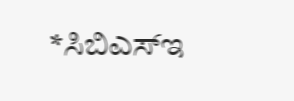*ಸಿಬಿಎಸ್ಇ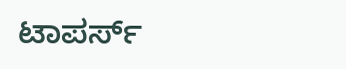ಟಾಪರ್ಸ್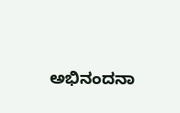ಅಭಿನಂದನಾ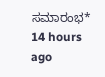ಸಮಾರಂಭ*
14 hours ago